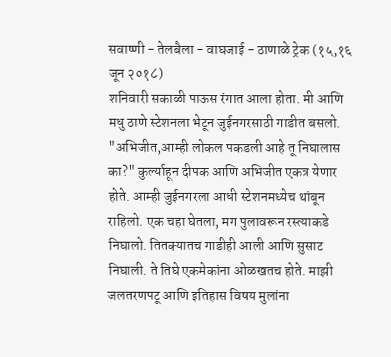सवाष्णी - तेलबैला - वाघजाई - ठाणाळे ट्रेक (१५,१६ जून २०१८)
शनिवारी सकाळी पाऊस रंगात आला होता. मी आणि मधु ठाणे स्टेशनला भेटून जुईनगरसाठी गाडीत बसलो. "अभिजीत,आम्ही लोकल पकडली आहे तू निघालास का?" कुर्ल्याहून दीपक आणि अभिजीत एकत्र येणार होते. आम्ही जुईनगरला आधी स्टेशनमध्येच थांबून राहिलो. एक चहा घेतला, मग पुलावरून रस्त्याकडे निघालो. तितक्यातच गाडीही आली आणि सुसाट निघाली. ते तिघे एकमेकांना ओळखतच होते. माझी जलतरणपटू आणि इतिहास विषय मुलांना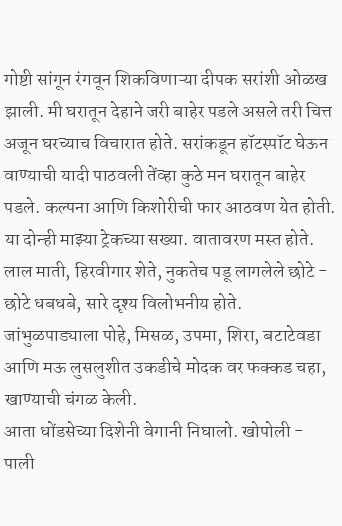गोष्टी सांगून रंगवून शिकविणाऱ्या दीपक सरांशी ओळख झाली. मी घरातून देहाने जरी बाहेर पडले असले तरी चित्त अजून घरच्याच विचारात होते. सरांकडून हॉटस्पॉट घेऊन वाण्याची यादी पाठवली तेंव्हा कुठे मन घरातून बाहेर पडले. कल्पना आणि किशोरीची फार आठवण येत होती. या दोन्ही माझ्या ट्रेकच्या सख्या. वातावरण मस्त होते. लाल माती, हिरवीगार शेते, नुकतेच पडू लागलेले छोटे - छोटे धबधबे, सारे दृश्य विलोभनीय होते. जांभुळपाड्याला पोहे, मिसळ, उपमा, शिरा, बटाटेवडा आणि मऊ लुसलुशीत उकडीचे मोदक वर फक्कड चहा, खाण्याची चंगळ केली.
आता धोंडसेच्या दिशेनी वेगानी निघालो. खोपोली - पाली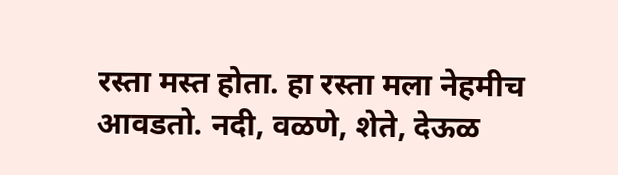रस्ता मस्त होता. हा रस्ता मला नेहमीच आवडतो. नदी, वळणे, शेते, देऊळ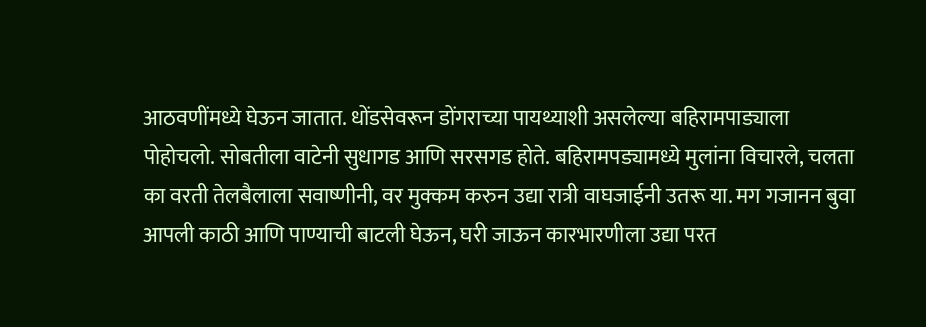आठवणींमध्ये घेऊन जातात. धोंडसेवरून डोंगराच्या पायथ्याशी असलेल्या बहिरामपाड्याला पोहोचलो. सोबतीला वाटेनी सुधागड आणि सरसगड होते. बहिरामपड्यामध्ये मुलांना विचारले, चलता का वरती तेलबैलाला सवाष्णीनी, वर मुक्कम करुन उद्या रात्री वाघजाईनी उतरू या. मग गजानन बुवा आपली काठी आणि पाण्याची बाटली घेऊन, घरी जाऊन कारभारणीला उद्या परत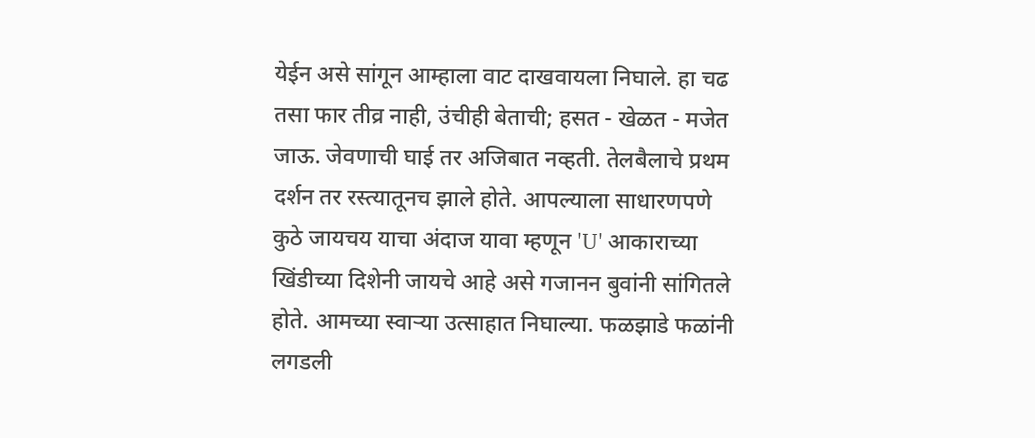येईन असे सांगून आम्हाला वाट दाखवायला निघाले. हा चढ तसा फार तीव्र नाही, उंचीही बेताची; हसत - खेळत - मजेत जाऊ. जेवणाची घाई तर अजिबात नव्हती. तेलबैलाचे प्रथम दर्शन तर रस्त्यातूनच झाले होते. आपल्याला साधारणपणे कुठे जायचय याचा अंदाज यावा म्हणून 'U' आकाराच्या खिंडीच्या दिशेनी जायचे आहे असे गजानन बुवांनी सांगितले होते. आमच्या स्वाऱ्या उत्साहात निघाल्या. फळझाडे फळांनी लगडली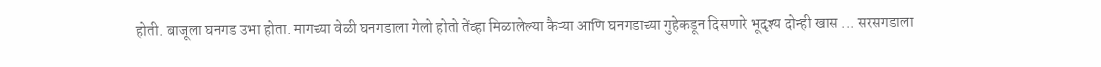होती. बाजूला घनगड उभा होता. मागच्या वेळी घनगडाला गेलो होतो तेंव्हा मिळालेल्या कैऱ्या आणि घनगडाच्या गुहेकडून दिसणारे भूदृश्य दोन्ही खास ... सरसगडाला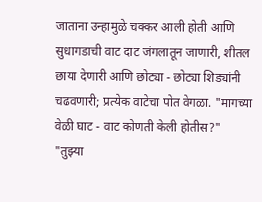जाताना उन्हामुळे चक्कर आली होती आणि सुधागडाची वाट दाट जंगलातून जाणारी, शीतल छाया देणारी आणि छोट्या - छोट्या शिड्यांनी चढवणारी; प्रत्येक वाटेचा पोत वेगळा. "मागच्या वेळी घाट - वाट कोणती केली होतीस?" "तुझ्या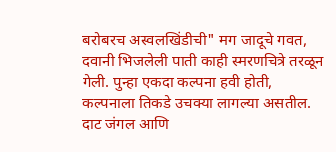बरोबरच अस्वलखिंडीची" मग जादूचे गवत, दवानी भिजलेली पाती काही स्मरणचित्रे तरळून गेली. पुन्हा एकदा कल्पना हवी होती, कल्पनाला तिकडे उचक्या लागल्या असतील. दाट जंगल आणि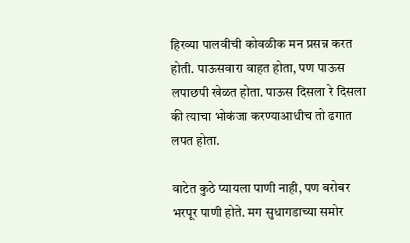हिरव्या पालवीची कोवळीक मन प्रसन्न करत होती. पाऊसवारा वाहत होता, पण पाऊस लपाछपी खेळत होता. पाऊस दिसला रे दिसला की त्याचा भोकंजा करण्याआधीच तो ढगात लपत होता.

वाटेत कुठे प्यायला पाणी नाही, पण बरोबर भरपूर पाणी होते. मग सुधागडाच्या समोर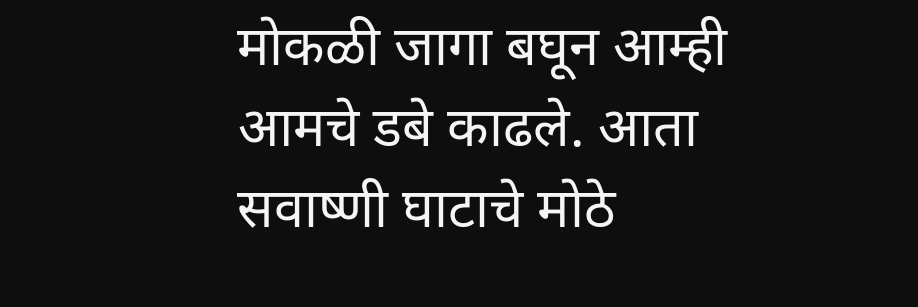मोकळी जागा बघून आम्ही आमचे डबे काढले. आता सवाष्णी घाटाचे मोठे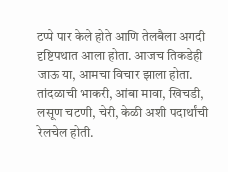टप्पे पार केले होते आणि तेलबैला अगदी दृष्टिपथात आला होता. आजच तिकडेही जाऊ या, आमचा विचार झाला होता. तांदळाची भाकरी, आंबा मावा, खिचडी, लसूण चटणी, चेरी, केळी अशी पदार्थांची रेलचेल होती.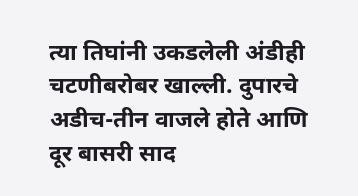त्या तिघांनी उकडलेली अंडीही चटणीबरोबर खाल्ली. दुपारचे अडीच-तीन वाजले होते आणि दूर बासरी साद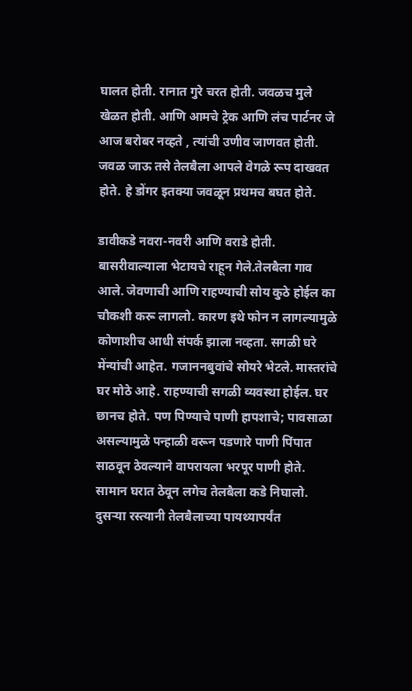घालत होती. रानात गुरे चरत होती. जवळच मुले खेळत होती. आणि आमचे ट्रेक आणि लंच पार्टनर जे आज बरोबर नव्हते , त्यांची उणीव जाणवत होती. जवळ जाऊ तसे तेलबैला आपले वेगळे रूप दाखवत होते. हे डोंगर इतक्या जवळून प्रथमच बघत होते.

डावीकडे नवरा-नवरी आणि वराडे होती.
बासरीवाल्याला भेटायचे राहून गेले.तेलबैला गाव आले. जेवणाची आणि राहण्याची सोय कुठे होईल का चौकशी करू लागलो. कारण इथे फोन न लागल्यामुळे कोणाशीच आधी संपर्क झाला नव्हता. सगळी घरे मेंन्यांची आहेत. गजाननबुवांचे सोयरे भेटले. मास्तरांचे घर मोठे आहे. राहण्याची सगळी व्यवस्था होईल. घर छानच होते. पण पिण्याचे पाणी हापशाचे; पावसाळा असल्यामुळे पन्हाळी वरून पडणारे पाणी पिंपात साठवून ठेवल्याने वापरायला भरपूर पाणी होते. सामान घरात ठेवून लगेच तेलबैला कडे निघालो. दुसऱ्या रस्त्यानी तेलबैलाच्या पायथ्यापर्यंत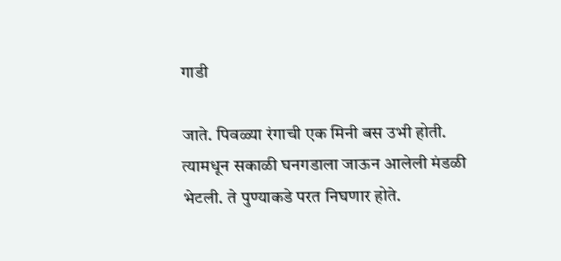गाडी

जाते. पिवळ्या रंगाची एक मिनी बस उभी होती. त्यामधून सकाळी घनगडाला जाऊन आलेली मंडळी भेटली. ते पुण्याकडे परत निघणार होते.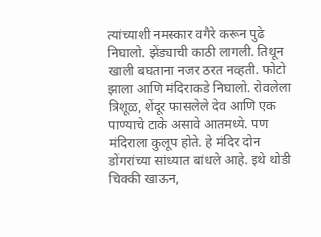त्यांच्याशी नमस्कार वगैरे करून पुढे निघालो. झेंड्याची काठी लागली. तिथून खाली बघताना नजर ठरत नव्हती. फोटो झाला आणि मंदिराकडे निघालो. रोवलेला त्रिशूळ, शेंदूर फासलेले देव आणि एक पाण्याचे टाके असावे आतमध्ये. पण मंदिराला कुलूप होते. हे मंदिर दोन डोंगरांच्या सांध्यात बांधले आहे. इथे थोडी चिक्की खाऊन,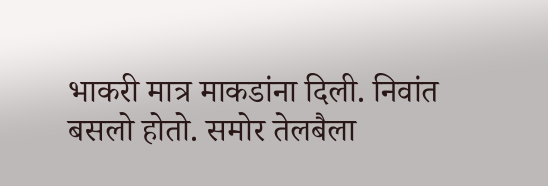भाकरी मात्र माकडांना दिली. निवांत बसलो होतो. समोर तेलबैला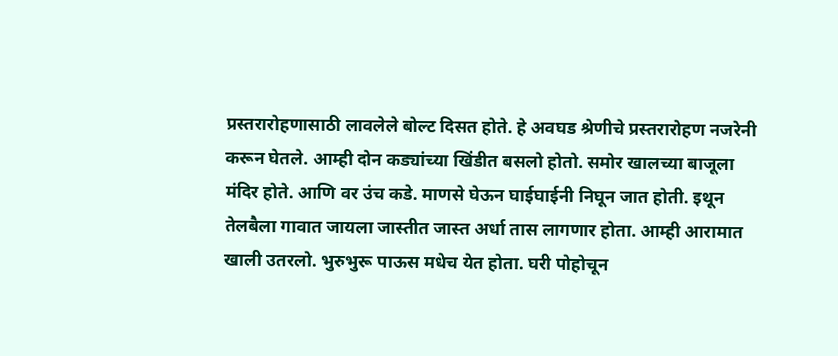प्रस्तरारोहणासाठी लावलेले बोल्ट दिसत होते. हे अवघड श्रेणीचे प्रस्तरारोहण नजरेनी करून घेतले. आम्ही दोन कड्यांच्या खिंडीत बसलो होतो. समोर खालच्या बाजूला मंदिर होते. आणि वर उंच कडे. माणसे घेऊन घाईघाईनी निघून जात होती. इथून तेलबैला गावात जायला जास्तीत जास्त अर्धा तास लागणार होता. आम्ही आरामात खाली उतरलो. भुरुभुरू पाऊस मधेच येत होता. घरी पोहोचून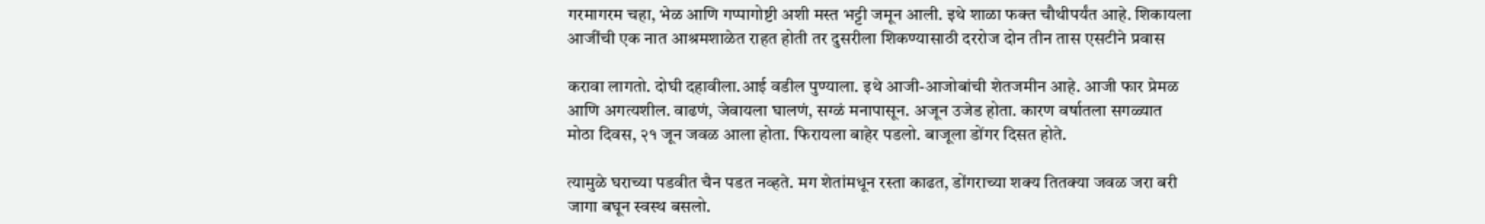गरमागरम चहा, भेळ आणि गप्पागोष्टी अशी मस्त भट्टी जमून आली. इथे शाळा फक्त चौथीपर्यंत आहे. शिकायला आजींची एक नात आश्रमशाळेत राहत होती तर दुसरीला शिकण्यासाठी दररोज दोन तीन तास एसटीने प्रवास

करावा लागतो. दोघी दहावीला.आई वडील पुण्याला. इथे आजी-आजोबांची शेतजमीन आहे. आजी फार प्रेमळ आणि अगत्यशील. वाढणं, जेवायला घालणं, सग्ळं मनापासून. अजून उजेड होता. कारण वर्षातला सगळ्यात मोठा दिवस, २१ जून जवळ आला होता. फिरायला बाहेर पडलो. बाजूला डोंगर दिसत होते.

त्यामुळे घराच्या पडवीत चैन पडत नव्हते. मग शेतांमधून रस्ता काढत, डोंगराच्या शक्य तितक्या जवळ जरा बरी जागा बघून स्वस्थ बसलो.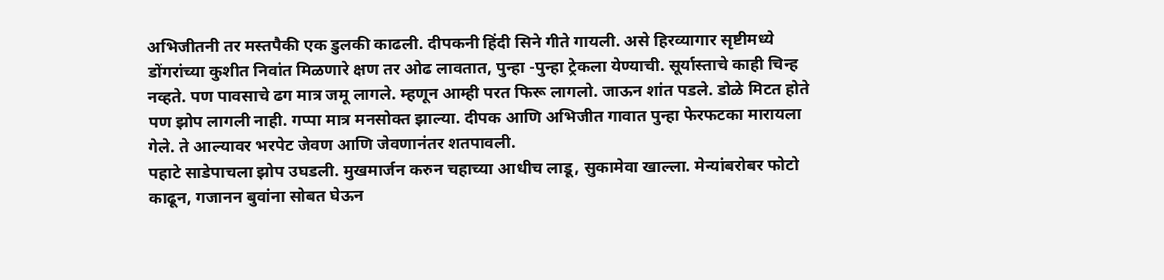अभिजीतनी तर मस्तपैकी एक डुलकी काढली. दीपकनी हिंदी सिने गीते गायली. असे हिरव्यागार सृष्टीमध्ये डोंगरांच्या कुशीत निवांत मिळणारे क्षण तर ओढ लावतात, पुन्हा -पुन्हा ट्रेकला येण्याची. सूर्यास्ताचे काही चिन्ह नव्हते. पण पावसाचे ढग मात्र जमू लागले. म्हणून आम्ही परत फिरू लागलो. जाऊन शांत पडले. डोळे मिटत होते पण झोप लागली नाही. गप्पा मात्र मनसोक्त झाल्या. दीपक आणि अभिजीत गावात पुन्हा फेरफटका मारायला गेले. ते आल्यावर भरपेट जेवण आणि जेवणानंतर शतपावली.
पहाटे साडेपाचला झोप उघडली. मुखमार्जन करुन चहाच्या आधीच लाडू, सुकामेवा खाल्ला. मेन्यांबरोबर फोटो काढून, गजानन बुवांना सोबत घेऊन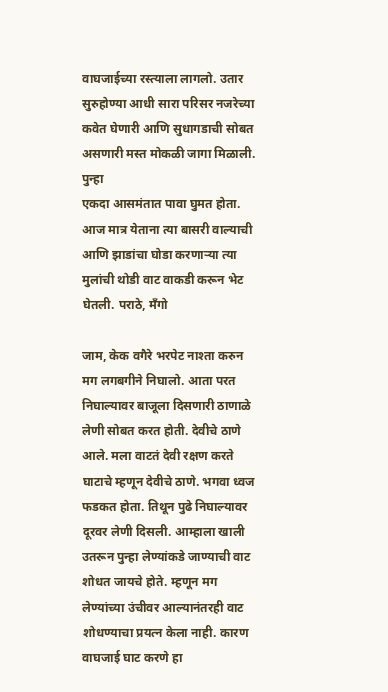वाघजाईच्या रस्त्याला लागलो. उतार सुरुहोण्या आधी सारा परिसर नजरेच्या कवेत घेणारी आणि सुधागडाची सोबत असणारी मस्त मोकळी जागा मिळाली. पुन्हा
एकदा आसमंतात पावा घुमत होता. आज मात्र येताना त्या बासरी वाल्याची आणि झाडांचा घोडा करणाऱ्या त्या मुलांची थोडी वाट वाकडी करून भेट घेतली. पराठे, मॅंगो

जाम, केक वगैरे भरपेट नाश्ता करुन मग लगबगीने निघालो. आता परत निघाल्यावर बाजूला दिसणारी ठाणाळे लेणी सोबत करत होती. देवीचे ठाणे आले. मला वाटतं देवी रक्षण करते घाटाचे म्हणून देवीचे ठाणे. भगवा ध्वज फडकत होता. तिथून पुढे निघाल्यावर दूरवर लेणी दिसली. आम्हाला खाली उतरून पुन्हा लेण्यांकडे जाण्याची वाट शोधत जायचे होते. म्हणून मग लेण्यांच्या उंचीवर आल्यानंतरही वाट शोधण्याचा प्रयत्न केला नाही. कारण वाघजाई घाट करणे हा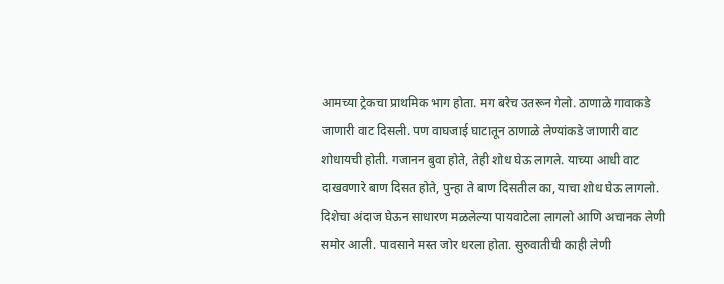आमच्या ट्रेकचा प्राथमिक भाग होता. मग बरेच उतरून गेलो. ठाणाळे गावाकडे जाणारी वाट दिसली. पण वाघजाई घाटातून ठाणाळे लेण्यांकडे जाणारी वाट शोधायची होती. गजानन बुवा होते, तेही शोध घेऊ लागले. याच्या आधी वाट दाखवणारे बाण दिसत होते, पुन्हा ते बाण दिसतील का, याचा शोध घेऊ लागलो. दिशेचा अंदाज घेऊन साधारण मळलेल्या पायवाटेला लागलो आणि अचानक लेणी समोर आली. पावसाने मस्त जोर धरला होता. सुरुवातीची काही लेणी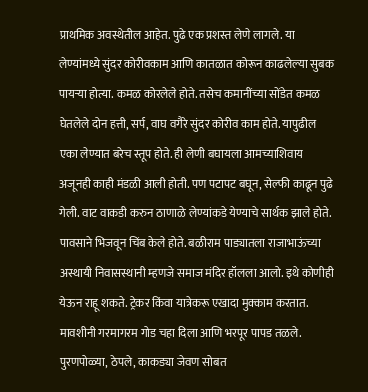प्राथमिक अवस्थेतील आहेत. पुढे एक प्रशस्त लेणे लागले. या लेण्यांमध्ये सुंदर कोरीवकाम आणि कातळात कोरून काढलेल्या सुबक पायऱ्या होत्या. कमळ कोरलेले होते. तसेच कमानींच्या सोंडेत कमळ घेतलेले दोन हत्ती, सर्प, वाघ वगैरे सुंदर कोरीव काम होते. यापुढील एका लेण्यात बरेच स्तूप होते. ही लेणी बघायला आमच्याशिवाय अजूनही काही मंडळी आली होती. पण पटापट बघून, सेल्फी काढून पुढे गेली. वाट वाकडी करुन ठाणाळे लेण्यांकडे येण्याचे सार्थक झाले होते. पावसाने भिजवून चिंब केले होते. बळीराम पाड्यातला राजाभाऊंच्या अस्थायी निवासस्थानी म्हणजे समाज मंदिर हॉलला आलो. इथे कोणीही येऊन राहू शकते. ट्रेकर किंवा यात्रेकरू एखादा मुक्काम करतात. मावशीनी गरमागरम गोड चहा दिला आणि भरपूर पापड तळले. पुरणपोळ्या, ठेपले, काकड्या जेवण सोबत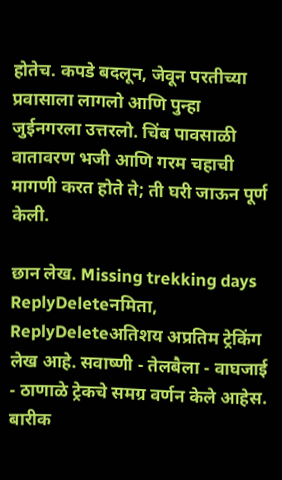होतेच. कपडे बदलून, जेवून परतीच्या प्रवासाला लागलो आणि पुन्हा जुईनगरला उत्तरलो. चिंब पावसाळी वातावरण भजी आणि गरम चहाची मागणी करत होते ते; ती घरी जाऊन पूर्ण केली.

छान लेख. Missing trekking days
ReplyDeleteनमिता,
ReplyDeleteअतिशय अप्रतिम ट्रेकिंग लेख आहे. सवाष्णी - तेलबैला - वाघजाई - ठाणाळे ट्रेकचे समग्र वर्णन केले आहेस. बारीक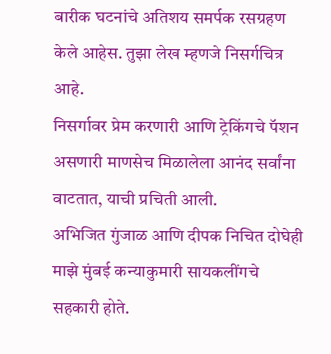बारीक घटनांचे अतिशय समर्पक रसग्रहण केले आहेस. तुझा लेख म्हणजे निसर्गचित्र आहे.
निसर्गावर प्रेम करणारी आणि ट्रेकिंगचे पॅशन असणारी माणसेच मिळालेला आनंद सर्वांना वाटतात, याची प्रचिती आली.
अभिजित गुंजाळ आणि दीपक निचित दोघेही माझे मुंबई कन्याकुमारी सायकलींगचे सहकारी होते.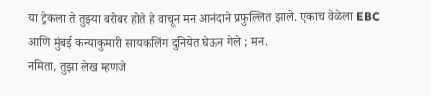या ट्रेकला ते तुझ्या बरोबर होते हे वाचून मन आनंदाने प्रफुल्लित झाले. एकाच वेळेला EBC आणि मुंबई कन्याकुमारी सायकलिंग दुनियेत घेऊन गेले ; मन.
नमिता, तुझा लेख म्हणजे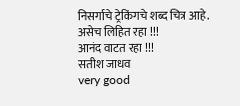निसर्गाचे ट्रेकिंगचे शब्द चित्र आहे.
असेच लिहित रहा !!!
आनंद वाटत रहा !!!
सतीश जाधव
very good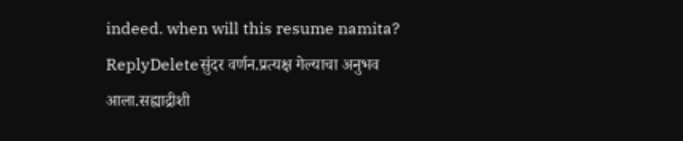indeed. when will this resume namita?
ReplyDeleteसुंदर वर्णन.प्रत्यक्ष गेल्याचा अनुभव आला.सह्याद्रीशी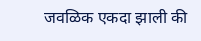जवळिक एकदा झाली की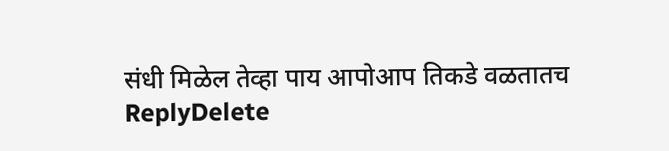संधी मिळेल तेव्हा पाय आपोआप तिकडे वळतातच
ReplyDelete